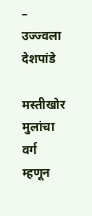– उज्ज्वला देशपांडे

मस्तीखोर मुलांचा वर्ग म्हणून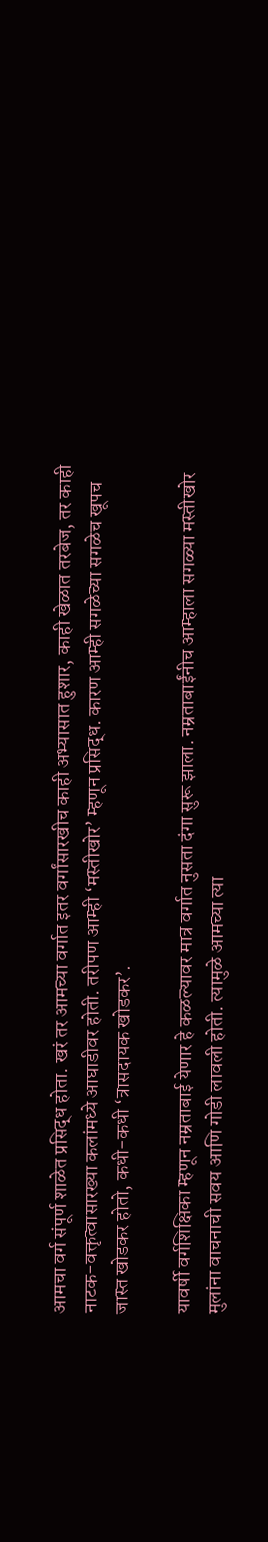आमचा वर्ग संपूर्ण शाळेत प्रसिद्ध होता. खरं तर आमच्या वर्गात इतर वर्गांसारखीच काही अभ्यासात हुशार, काही खेळात तरबेज, तर काही नाटक-वक्तृत्वासारख्या कलांमध्ये आघाडीवर होती. तरीपण आम्ही ‘मस्तीखोर’ म्हणून प्रसिद्ध. कारण आम्ही सगळेच्या सगळेच खूपच जास्त खोडकर होतो, कधी-कधी ‘त्रासदायक खोडकर’.

यावर्षी वर्गशिक्षिका म्हणून नम्रताबाई येणार हे कळल्यावर मात्र वर्गात नुसता दंगा सुरू झाला. नम्रताबाईंनीच आम्हाला सगळ्या मस्तीखोर मुलांना वाचनाची सवय आणि गोडी लावली होती. त्यामुळे आमच्या त्या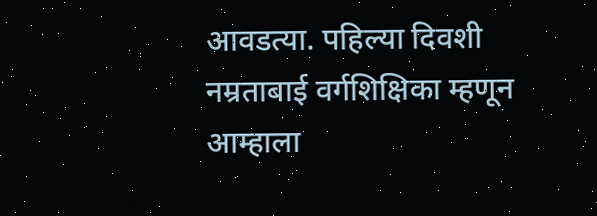आवडत्या. पहिल्या दिवशी नम्रताबाई वर्गशिक्षिका म्हणून आम्हाला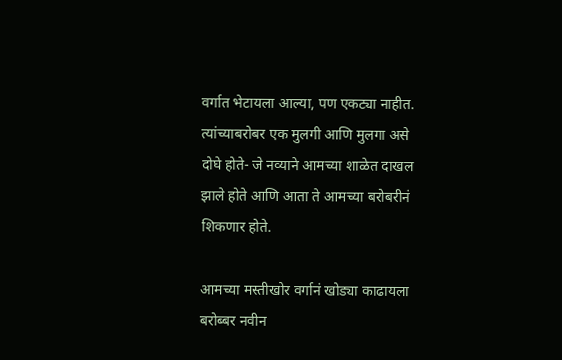वर्गात भेटायला आल्या, पण एकट्या नाहीत. त्यांच्याबरोबर एक मुलगी आणि मुलगा असे दोघे होते- जे नव्याने आमच्या शाळेत दाखल झाले होते आणि आता ते आमच्या बरोबरीनं शिकणार होते.

आमच्या मस्तीखोर वर्गानं खोड्या काढायला बरोब्बर नवीन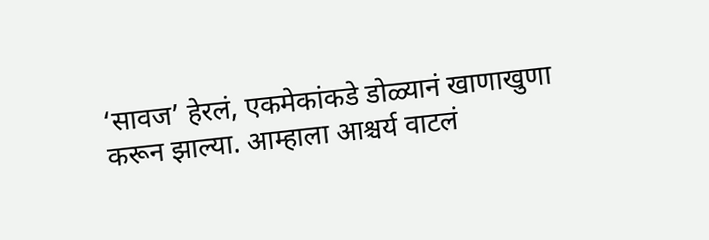‘सावज’ हेरलं, एकमेकांकडे डोळ्यानं खाणाखुणा करून झाल्या. आम्हाला आश्चर्य वाटलं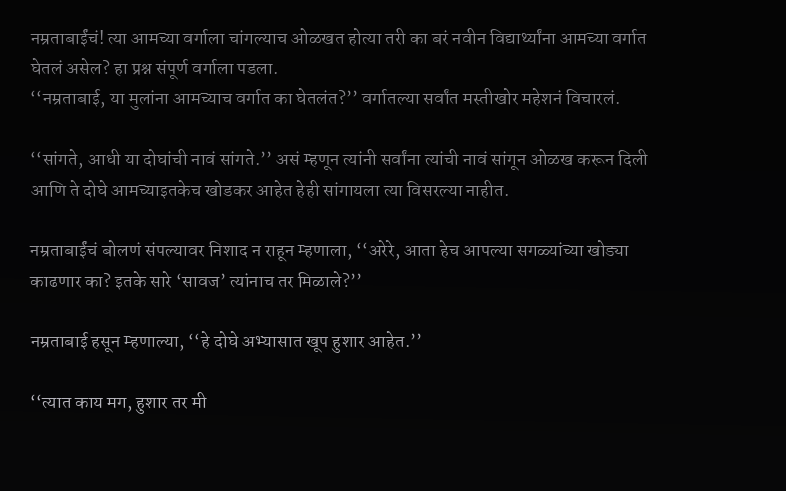नम्रताबाईंचं! त्या आमच्या वर्गाला चांगल्याच ओळखत होत्या तरी का बरं नवीन विद्यार्थ्यांना आमच्या वर्गात घेतलं असेल? हा प्रश्न संपूर्ण वर्गाला पडला.
‘‘नम्रताबाई, या मुलांना आमच्याच वर्गात का घेतलंत?’’ वर्गातल्या सर्वांत मस्तीखोर महेशनं विचारलं.

‘‘सांगते, आधी या दोघांची नावं सांगते.’’ असं म्हणून त्यांनी सर्वांना त्यांची नावं सांगून ओळख करून दिली आणि ते दोघे आमच्याइतकेच खोडकर आहेत हेही सांगायला त्या विसरल्या नाहीत.

नम्रताबाईंचं बोलणं संपल्यावर निशाद न राहून म्हणाला, ‘‘अरेरे, आता हेच आपल्या सगळ्यांच्या खोड्या काढणार का? इतके सारे ‘सावज’ त्यांनाच तर मिळाले?’’

नम्रताबाई हसून म्हणाल्या, ‘‘हे दोघे अभ्यासात खूप हुशार आहेत.’’

‘‘त्यात काय मग, हुशार तर मी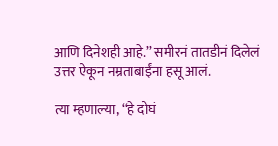आणि दिनेशही आहे.’’ समीरनं तातडीनं दिलेलं उत्तर ऐकून नम्रताबाईंना हसू आलं.

त्या म्हणाल्या, ‘‘हे दोघं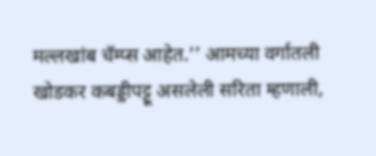मल्लखांब चॅम्प्स आहेत.’’ आमच्या वर्गातली खोडकर कबड्डीपट्टू असलेली सरिता म्हणाली,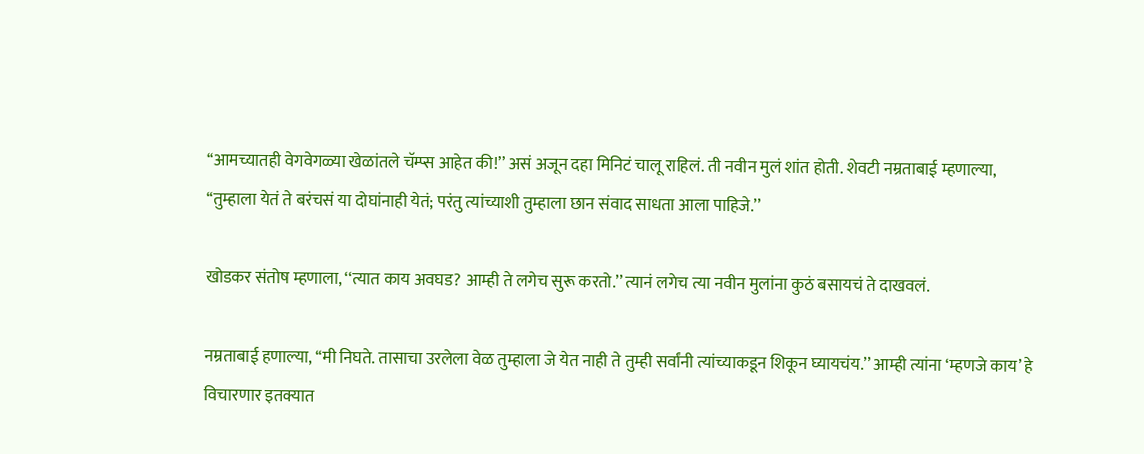‘‘आमच्यातही वेगवेगळ्या खेळांतले चॅम्प्स आहेत की!’’ असं अजून दहा मिनिटं चालू राहिलं. ती नवीन मुलं शांत होती. शेवटी नम्रताबाई म्हणाल्या, ‘‘तुम्हाला येतं ते बरंचसं या दोघांनाही येतं; परंतु त्यांच्याशी तुम्हाला छान संवाद साधता आला पाहिजे.’’

खोडकर संतोष म्हणाला, ‘‘त्यात काय अवघड? आम्ही ते लगेच सुरू करतो.’’ त्यानं लगेच त्या नवीन मुलांना कुठं बसायचं ते दाखवलं.

नम्रताबाई हणाल्या, ‘‘मी निघते. तासाचा उरलेला वेळ तुम्हाला जे येत नाही ते तुम्ही सर्वांनी त्यांच्याकडून शिकून घ्यायचंय.’’ आम्ही त्यांना ‘म्हणजे काय’ हे विचारणार इतक्यात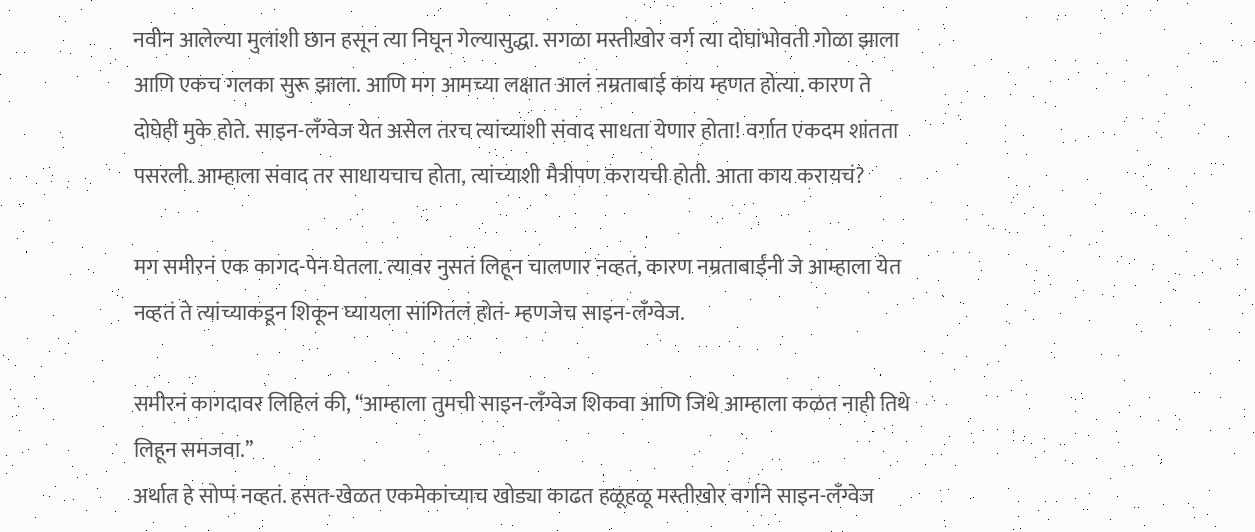नवीन आलेल्या मुलांशी छान हसून त्या निघून गेल्यासुद्धा. सगळा मस्तीखोर वर्ग त्या दोघांभोवती गोळा झाला आणि एकच गलका सुरू झाला. आणि मग आमच्या लक्षात आलं नम्रताबाई काय म्हणत होत्या. कारण ते दोघेही मुके होते. साइन-लँग्वेज येत असेल तरच त्यांच्याशी संवाद साधता येणार होता! वर्गात एकदम शांतता पसरली. आम्हाला संवाद तर साधायचाच होता, त्यांच्याशी मैत्रीपण करायची होती. आता काय करायचं?

मग समीरनं एक कागद-पेन घेतला. त्यावर नुसतं लिहून चालणार नव्हतं, कारण नम्रताबाईंनी जे आम्हाला येत नव्हतं ते त्यांच्याकडून शिकून घ्यायला सांगितलं होतं- म्हणजेच साइन-लँग्वेज.

समीरनं कागदावर लिहिलं की, ‘‘आम्हाला तुमची साइन-लँग्वेज शिकवा आणि जिथे आम्हाला कळत नाही तिथे लिहून समजवा.’’
अर्थात हे सोप्पं नव्हतं. हसत-खेळत एकमेकांच्याच खोड्या काढत हळूहळू मस्तीखोर वर्गाने साइन-लँग्वेज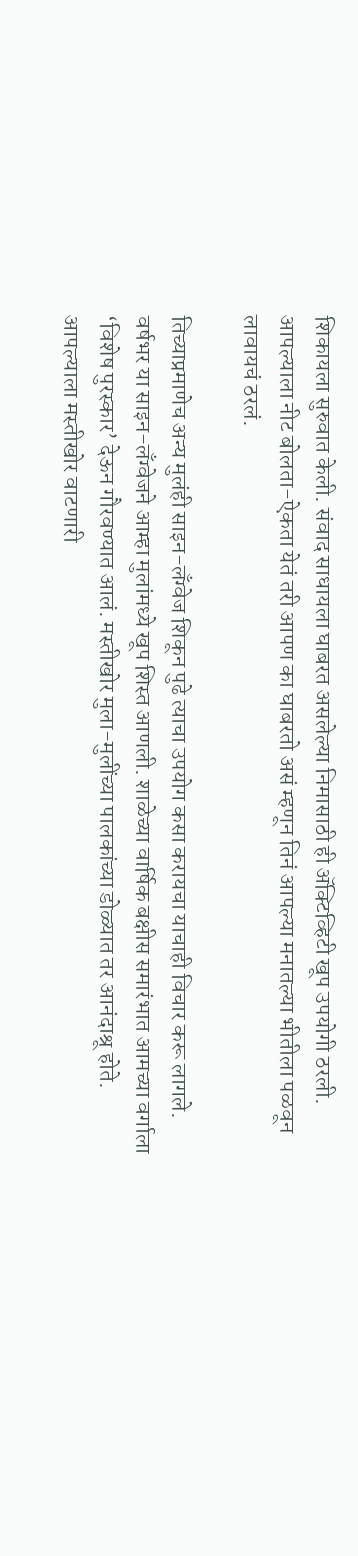शिकायला सुरुवात केली. संवाद साधायला घाबरत असलेल्या निमासाठी ही ॲक्टिव्हिटी खूप उपयोगी ठरली. आपल्याला नीट बोलता-ऐकता येतं तरी आपण का घाबरतो असं म्हणून तिनं आपल्या मनातल्या भीतीला पळवून लावायचं ठरलं.

तिच्याप्रमाणेच अन्य मुलंही साइन-लँग्वेज शिकून पुढे त्याचा उपयोग कसा करायचा याचाही विचार करू लागले. वर्षभर या साइन-लँग्वेजने आम्हा मुलांमध्ये खूप शिस्त आणली. शाळेच्या वार्षिक बक्षीस समारंभात आमच्या वर्गाला ‘विशेष पुरस्कार’ देऊन गौरवण्यात आलं. मस्तीखोर मुला-मुलींच्या पालकांच्या डोळ्यात तर आनंदाश्रू होते. आपल्याला मस्तीखोर वाटणारी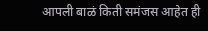आपली बाळं किती समंजस आहेत ही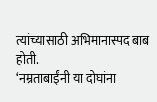त्यांच्यासाठी अभिमानास्पद बाब होती.
‘नम्रताबाईंनी या दोघांना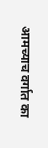आमच्याच वर्गात का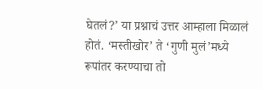घेतलं?’ या प्रश्नाचं उत्तर आम्हाला मिळालं होतं. ‘मस्तीखोर’ ते ‘गुणी मुलं’मध्ये रूपांतर करण्याचा तो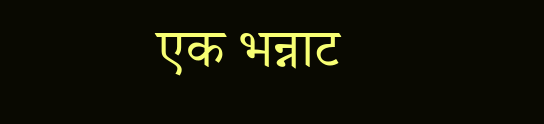एक भन्नाट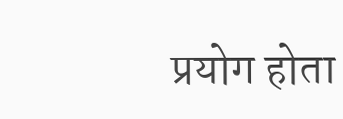प्रयोग होता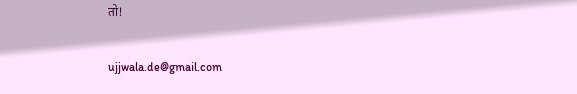तो!

ujjwala.de@gmail.com